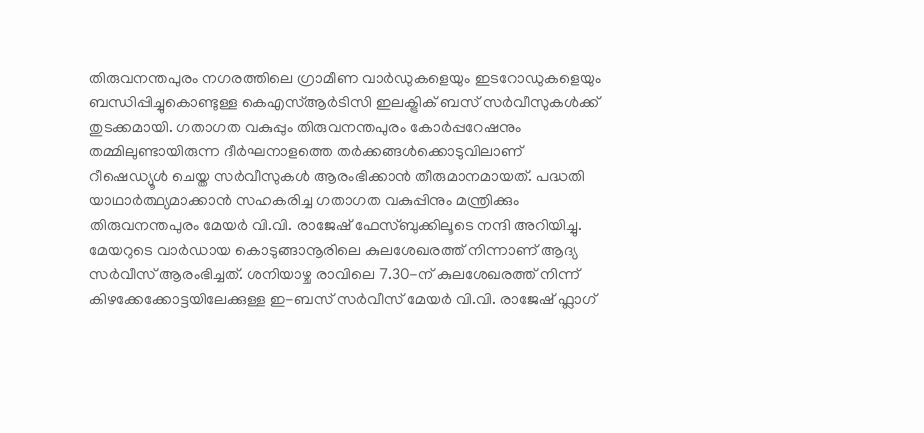തിരുവനന്തപുരം നഗരത്തിലെ ഗ്രാമീണ വാർഡുകളെയും ഇടറോഡുകളെയും ബന്ധിപ്പിച്ചുകൊണ്ടുള്ള കെഎസ്ആർടിസി ഇലക്ട്രിക് ബസ് സർവീസുകൾക്ക് തുടക്കമായി. ഗതാഗത വകുപ്പും തിരുവനന്തപുരം കോർപ്പറേഷനും തമ്മിലുണ്ടായിരുന്ന ദീർഘനാളത്തെ തർക്കങ്ങൾക്കൊടുവിലാണ് റീഷെഡ്യൂൾ ചെയ്ത സർവീസുകൾ ആരംഭിക്കാൻ തീരുമാനമായത്. പദ്ധതി യാഥാർത്ഥ്യമാക്കാൻ സഹകരിച്ച ഗതാഗത വകുപ്പിനും മന്ത്രിക്കും തിരുവനന്തപുരം മേയർ വി.വി. രാജേഷ് ഫേസ്ബുക്കിലൂടെ നന്ദി അറിയിച്ചു.
മേയറുടെ വാർഡായ കൊടുങ്ങാനൂരിലെ കുലശേഖരത്ത് നിന്നാണ് ആദ്യ സർവീസ് ആരംഭിച്ചത്. ശനിയാഴ്ച രാവിലെ 7.30-ന് കുലശേഖരത്ത് നിന്ന് കിഴക്കേക്കോട്ടയിലേക്കുള്ള ഇ-ബസ് സർവീസ് മേയർ വി.വി. രാജേഷ് ഫ്ലാഗ്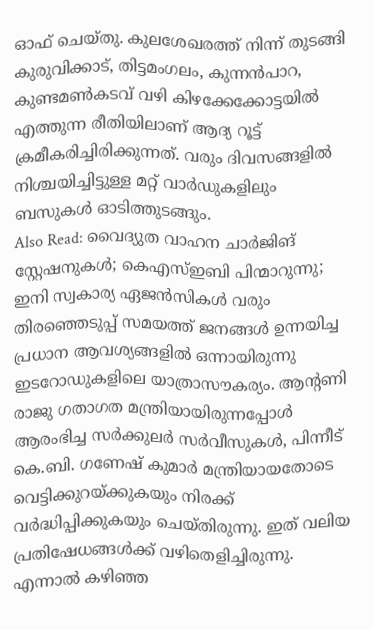ഓഫ് ചെയ്തു. കുലശേഖരത്ത് നിന്ന് തുടങ്ങി കുരുവിക്കാട്, തിട്ടമംഗലം, കുന്നൻപാറ, കുണ്ടമൺകടവ് വഴി കിഴക്കേക്കോട്ടയിൽ എത്തുന്ന രീതിയിലാണ് ആദ്യ റൂട്ട് ക്രമീകരിച്ചിരിക്കുന്നത്. വരും ദിവസങ്ങളിൽ നിശ്ചയിച്ചിട്ടുള്ള മറ്റ് വാർഡുകളിലും ബസുകൾ ഓടിത്തുടങ്ങും.
Also Read: വൈദ്യുത വാഹന ചാർജിങ് സ്റ്റേഷനുകൾ; കെഎസ്ഇബി പിന്മാറുന്നു; ഇനി സ്വകാര്യ ഏജൻസികൾ വരും
തിരഞ്ഞെടുപ്പ് സമയത്ത് ജനങ്ങൾ ഉന്നയിച്ച പ്രധാന ആവശ്യങ്ങളിൽ ഒന്നായിരുന്നു ഇടറോഡുകളിലെ യാത്രാസൗകര്യം. ആന്റണി രാജു ഗതാഗത മന്ത്രിയായിരുന്നപ്പോൾ ആരംഭിച്ച സർക്കുലർ സർവീസുകൾ, പിന്നീട് കെ.ബി. ഗണേഷ് കുമാർ മന്ത്രിയായതോടെ വെട്ടിക്കുറയ്ക്കുകയും നിരക്ക് വർദ്ധിപ്പിക്കുകയും ചെയ്തിരുന്നു. ഇത് വലിയ പ്രതിഷേധങ്ങൾക്ക് വഴിതെളിച്ചിരുന്നു. എന്നാൽ കഴിഞ്ഞ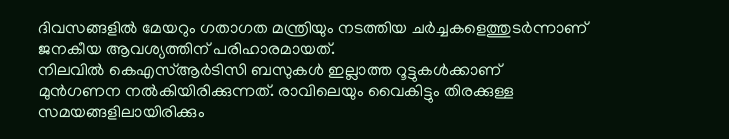ദിവസങ്ങളിൽ മേയറും ഗതാഗത മന്ത്രിയും നടത്തിയ ചർച്ചകളെത്തുടർന്നാണ് ജനകീയ ആവശ്യത്തിന് പരിഹാരമായത്.
നിലവിൽ കെഎസ്ആർടിസി ബസുകൾ ഇല്ലാത്ത റൂട്ടുകൾക്കാണ് മുൻഗണന നൽകിയിരിക്കുന്നത്. രാവിലെയും വൈകിട്ടും തിരക്കുള്ള സമയങ്ങളിലായിരിക്കും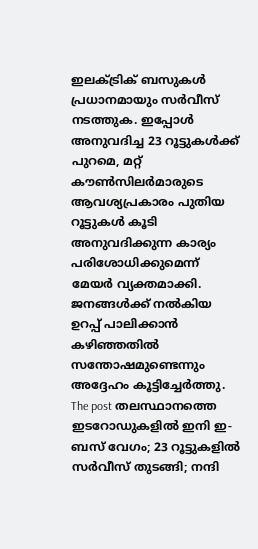ഇലക്ട്രിക് ബസുകൾ പ്രധാനമായും സർവീസ് നടത്തുക. ഇപ്പോൾ അനുവദിച്ച 23 റൂട്ടുകൾക്ക് പുറമെ, മറ്റ് കൗൺസിലർമാരുടെ ആവശ്യപ്രകാരം പുതിയ റൂട്ടുകൾ കൂടി അനുവദിക്കുന്ന കാര്യം പരിശോധിക്കുമെന്ന് മേയർ വ്യക്തമാക്കി. ജനങ്ങൾക്ക് നൽകിയ ഉറപ്പ് പാലിക്കാൻ കഴിഞ്ഞതിൽ സന്തോഷമുണ്ടെന്നും അദ്ദേഹം കൂട്ടിച്ചേർത്തു.
The post തലസ്ഥാനത്തെ ഇടറോഡുകളിൽ ഇനി ഇ-ബസ് വേഗം; 23 റൂട്ടുകളിൽ സർവീസ് തുടങ്ങി; നന്ദി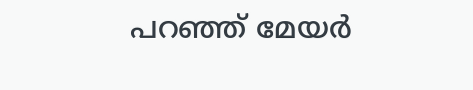പറഞ്ഞ് മേയർ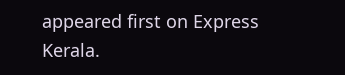appeared first on Express Kerala.